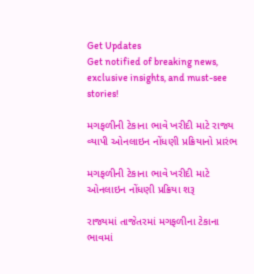Get Updates
Get notified of breaking news, exclusive insights, and must-see stories!

મગફળીની ટેકાના ભાવે ખરીદી માટે રાજ્ય વ્યાપી ઓનલાઇન નોંધણી પ્રક્રિયાનો પ્રારંભ

મગફળીની ટેકાના ભાવે ખરીદી માટે ઓનલાઇન નોંધણી પ્રક્રિયા શરૂ

રાજ્યમાં તાજેતરમાં મગફળીના ટેકાના ભાવમાં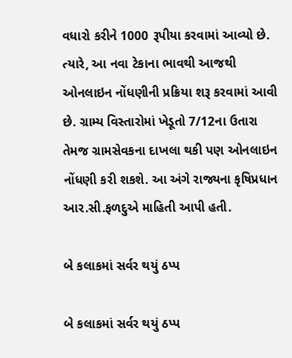વધારો કરીને 1000 રૂપીયા કરવામાં આવ્યો છે. ત્યારે, આ નવા ટેકાના ભાવથી આજથી ઓનલાઇન નોંધણીની પ્રક્રિયા શરૂ કરવામાં આવી છે. ગ્રામ્ય વિસ્તારોમાં ખેડૂતો 7/12ના ઉતારા તેમજ ગ્રામસેવકના દાખલા થકી પણ ઓનલાઇન નોંધણી કરી શકશે. આ અંગે રાજ્યના કૃષિપ્રધાન આર.સી.ફળદુએ માહિતી આપી હતી.

બે કલાકમાં સર્વર થયું ઠપ્પ

બે કલાકમાં સર્વર થયું ઠપ્પ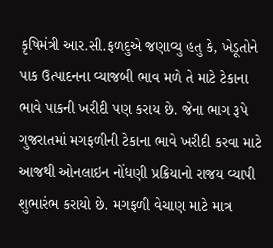કૃષિમંત્રી આર.સી.ફળદુએ જણાવ્યુ હતુ કે, ખેડૂતોને પાક ઉત્પાદનના વ્યાજબી ભાવ મળે તે માટે ટેકાના ભાવે પાકની ખરીદી પણ કરાય છે. જેના ભાગ રૂપે ગુજરાતમાં મગફળીની ટેકાના ભાવે ખરીદી કરવા માટે આજથી ઓનલાઇન નોંધણી પ્રક્રિયાનો રાજય વ્યાપી શુભારંભ કરાયો છે. મગફળી વેચાણ માટે માત્ર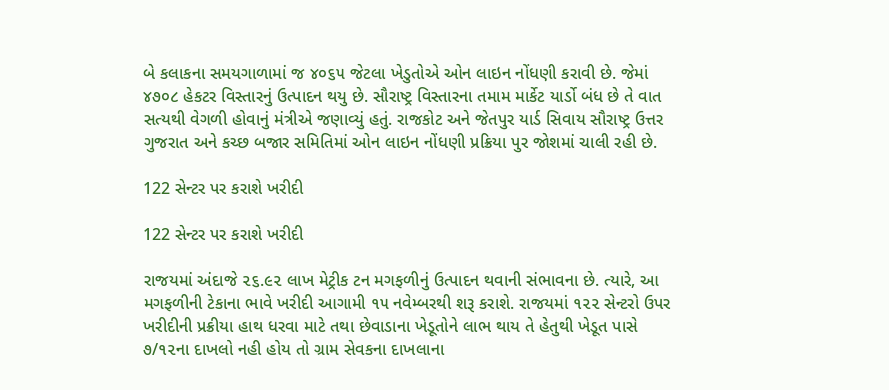બે કલાકના સમયગાળામાં જ ૪૦૬૫ જેટલા ખેડુતોએ ઓન લાઇન નોંધણી કરાવી છે. જેમાં ૪૭૦૮ હેકટર વિસ્તારનું ઉત્પાદન થયુ છે. સૌરાષ્ટ્ર વિસ્તારના તમામ માર્કેટ યાર્ડો બંધ છે તે વાત સત્યથી વેગળી હોવાનું મંત્રીએ જણાવ્યું હતું. રાજકોટ અને જેતપુર યાર્ડ સિવાય સૌરાષ્ટ્ર ઉત્તર ગુજરાત અને કચ્છ બજાર સમિતિમાં ઓન લાઇન નોંધણી પ્રક્રિયા પુર જોશમાં ચાલી રહી છે.

122 સેન્ટર પર કરાશે ખરીદી

122 સેન્ટર પર કરાશે ખરીદી

રાજયમાં અંદાજે ૨૬.૯૨ લાખ મેટ્રીક ટન મગફળીનું ઉત્પાદન થવાની સંભાવના છે. ત્યારે, આ મગફળીની ટેકાના ભાવે ખરીદી આગામી ૧૫ નવેમ્બરથી શરૂ કરાશે. રાજયમાં ૧૨૨ સેન્ટરો ઉપર ખરીદીની પ્રક્રીયા હાથ ધરવા માટે તથા છેવાડાના ખેડૂતોને લાભ થાય તે હેતુથી ખેડૂત પાસે ૭/૧૨ના દાખલો નહી હોય તો ગ્રામ સેવકના દાખલાના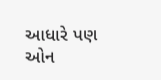આધારે પણ ઓન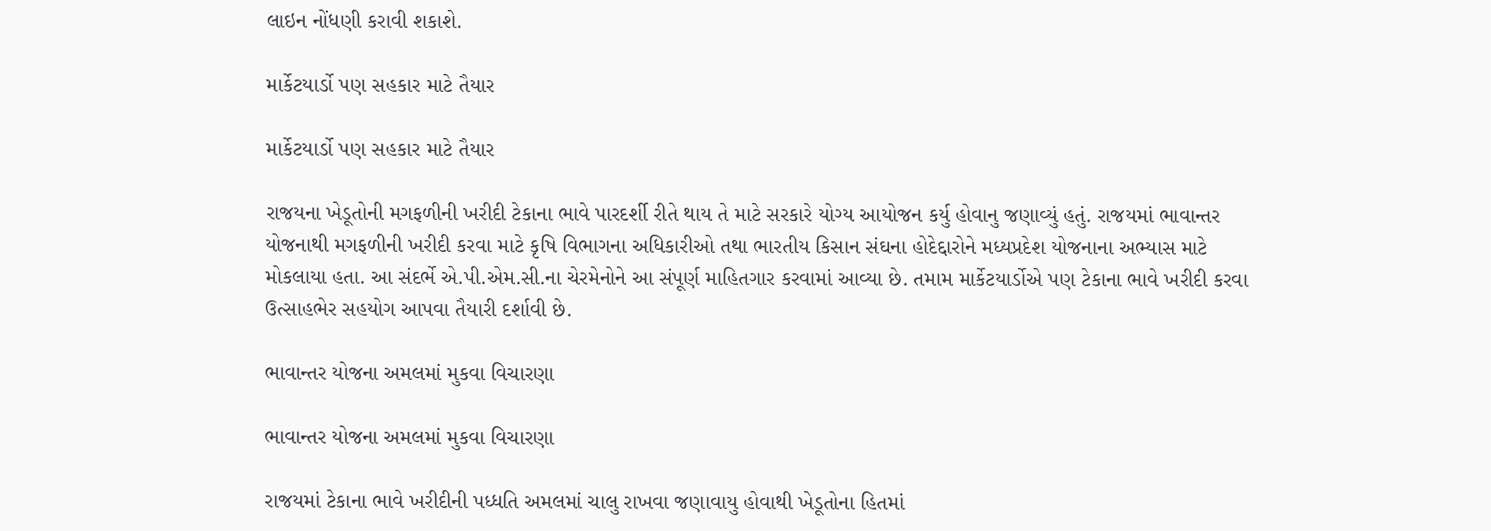લાઇન નોંધણી કરાવી શકાશે.

માર્કેટયાર્ડો પણ સહકાર માટે તૈયાર

માર્કેટયાર્ડો પણ સહકાર માટે તૈયાર

રાજયના ખેડૂતોની મગફળીની ખરીદી ટેકાના ભાવે પારદર્શી રીતે થાય તે માટે સરકારે યોગ્ય આયોજન કર્યુ હોવાનુ જણાવ્યું હતું. રાજયમાં ભાવાન્તર યોજનાથી મગફળીની ખરીદી કરવા માટે કૃષિ વિભાગના અધિકારીઓ તથા ભારતીય કિસાન સંઘના હોદેદ્દારોને મધ્યપ્રદેશ યોજનાના અભ્યાસ માટે મોકલાયા હતા. આ સંદર્ભે એ.પી.એમ.સી.ના ચેરમેનોને આ સંપૂર્ણ માહિતગાર કરવામાં આવ્યા છે. તમામ માર્કેટયાર્ડોએ પણ ટેકાના ભાવે ખરીદી કરવા ઉત્સાહભેર સહયોગ આપવા તૈયારી દર્શાવી છે.

ભાવાન્તર યોજના અમલમાં મુકવા વિચારણા

ભાવાન્તર યોજના અમલમાં મુકવા વિચારણા

રાજયમાં ટેકાના ભાવે ખરીદીની પધ્ધતિ અમલમાં ચાલુ રાખવા જણાવાયુ હોવાથી ખેડૂતોના હિતમાં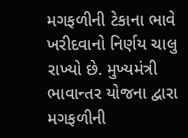મગફળીની ટેકાના ભાવે ખરીદવાનો નિર્ણય ચાલુ રાખ્યો છે. મુખ્યમંત્રી ભાવાન્તર યોજના દ્વારા મગફળીની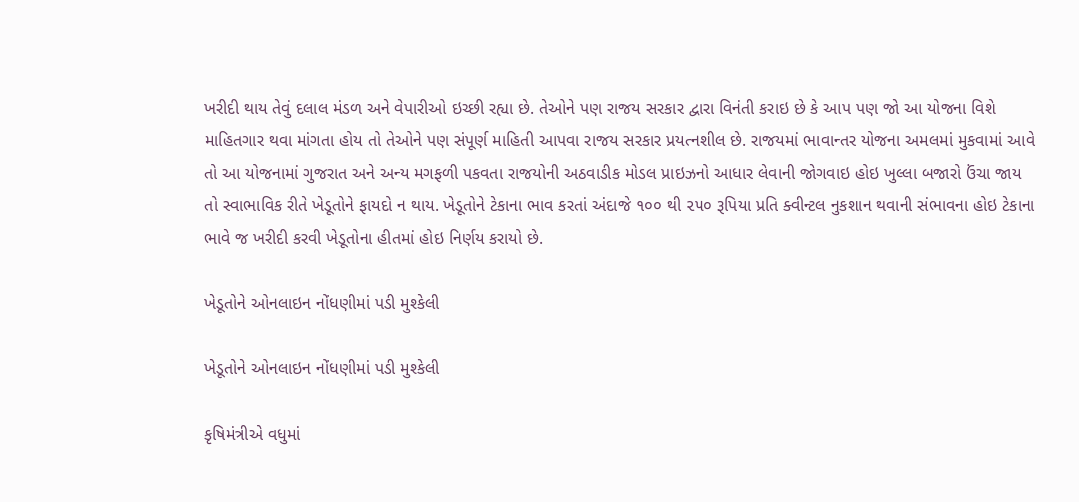ખરીદી થાય તેવું દલાલ મંડળ અને વેપારીઓ ઇચ્છી રહ્યા છે. તેઓને પણ રાજય સરકાર દ્વારા વિનંતી કરાઇ છે કે આપ પણ જો આ યોજના વિશે માહિતગાર થવા માંગતા હોય તો તેઓને પણ સંપૂર્ણ માહિતી આપવા રાજય સરકાર પ્રયત્નશીલ છે. રાજયમાં ભાવાન્તર યોજના અમલમાં મુકવામાં આવે તો આ યોજનામાં ગુજરાત અને અન્ય મગફળી પકવતા રાજયોની અઠવાડીક મોડલ પ્રાઇઝનો આધાર લેવાની જોગવાઇ હોઇ ખુલ્લા બજારો ઉંચા જાય તો સ્વાભાવિક રીતે ખેડૂતોને ફાયદો ન થાય. ખેડૂતોને ટેકાના ભાવ કરતાં અંદાજે ૧૦૦ થી ૨૫૦ રૂપિયા પ્રતિ ક્વીન્ટલ નુકશાન થવાની સંભાવના હોઇ ટેકાના ભાવે જ ખરીદી કરવી ખેડૂતોના હીતમાં હોઇ નિર્ણય કરાયો છે.

ખેડૂતોને ઓનલાઇન નોંધણીમાં પડી મુશ્કેલી

ખેડૂતોને ઓનલાઇન નોંધણીમાં પડી મુશ્કેલી

કૃષિમંત્રીએ વધુમાં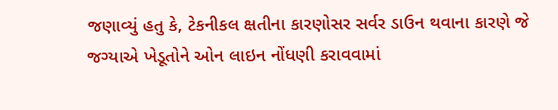જણાવ્યું હતુ કે, ટેકનીકલ ક્ષતીના કારણોસર સર્વર ડાઉન થવાના કારણે જે જગ્યાએ ખેડૂતોને ઓન લાઇન નોંધણી કરાવવામાં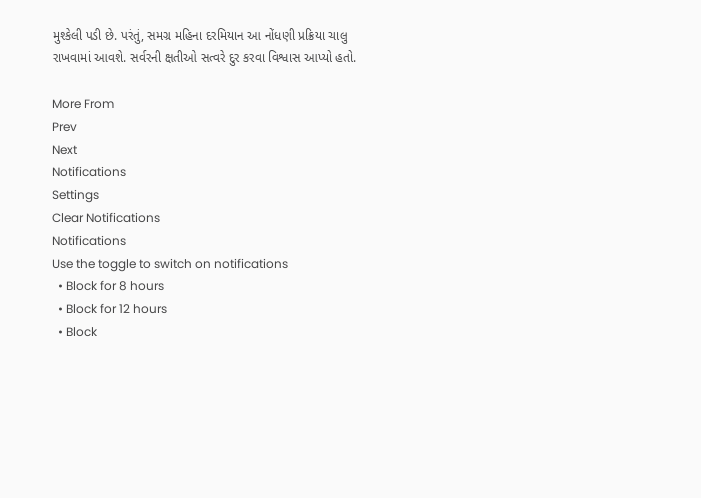મુશ્કેલી પડી છે. પરંતું, સમગ્ર મહિના દરમિયાન આ નોંધણી પ્રક્રિયા ચાલુ રાખવામાં આવશે. સર્વરની ક્ષતીઓ સત્વરે દુર કરવા વિશ્વાસ આપ્યો હતો.

More From
Prev
Next
Notifications
Settings
Clear Notifications
Notifications
Use the toggle to switch on notifications
  • Block for 8 hours
  • Block for 12 hours
  • Block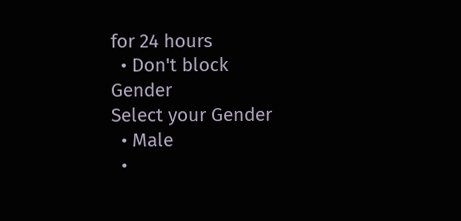for 24 hours
  • Don't block
Gender
Select your Gender
  • Male
  •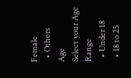Female
  • Others
Age
Select your Age Range
  • Under 18
  • 18 to 25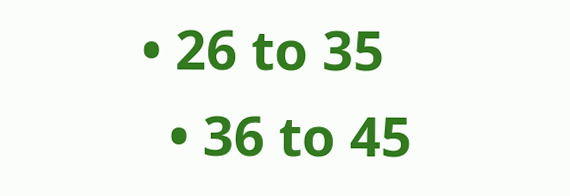• 26 to 35
  • 36 to 45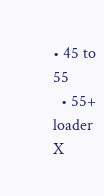• 45 to 55
  • 55+
loader
X